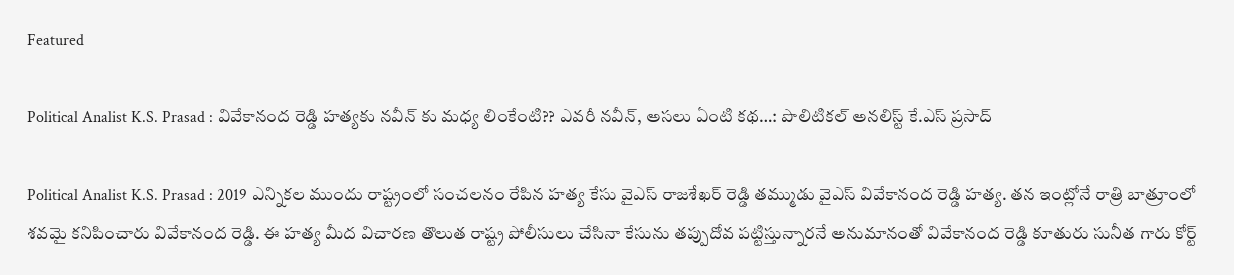Featured

Political Analist K.S. Prasad : వివేకానంద రెడ్డి హత్యకు నవీన్ కు మధ్య లింకేంటి?? ఎవరీ నవీన్, అసలు ఏంటి కథ…: పొలిటికల్ అనలిస్ట్ కే.ఎస్ ప్రసాద్

Political Analist K.S. Prasad : 2019 ఎన్నికల ముందు రాష్ట్రంలో సంచలనం రేపిన హత్య కేసు వైఎస్ రాజశేఖర్ రెడ్డి తమ్ముడు వైఎస్ వివేకానంద రెడ్డి హత్య. తన ఇంట్లోనే రాత్రి బాత్రూంలో శవమై కనిపించారు వివేకానంద రెడ్డి. ఈ హత్య మీద విచారణ తొలుత రాష్ట్ర పోలీసులు చేసినా కేసును తప్పుదోవ పట్టిస్తున్నారనే అనుమానంతో వివేకానంద రెడ్డి కూతురు సునీత గారు కోర్ట్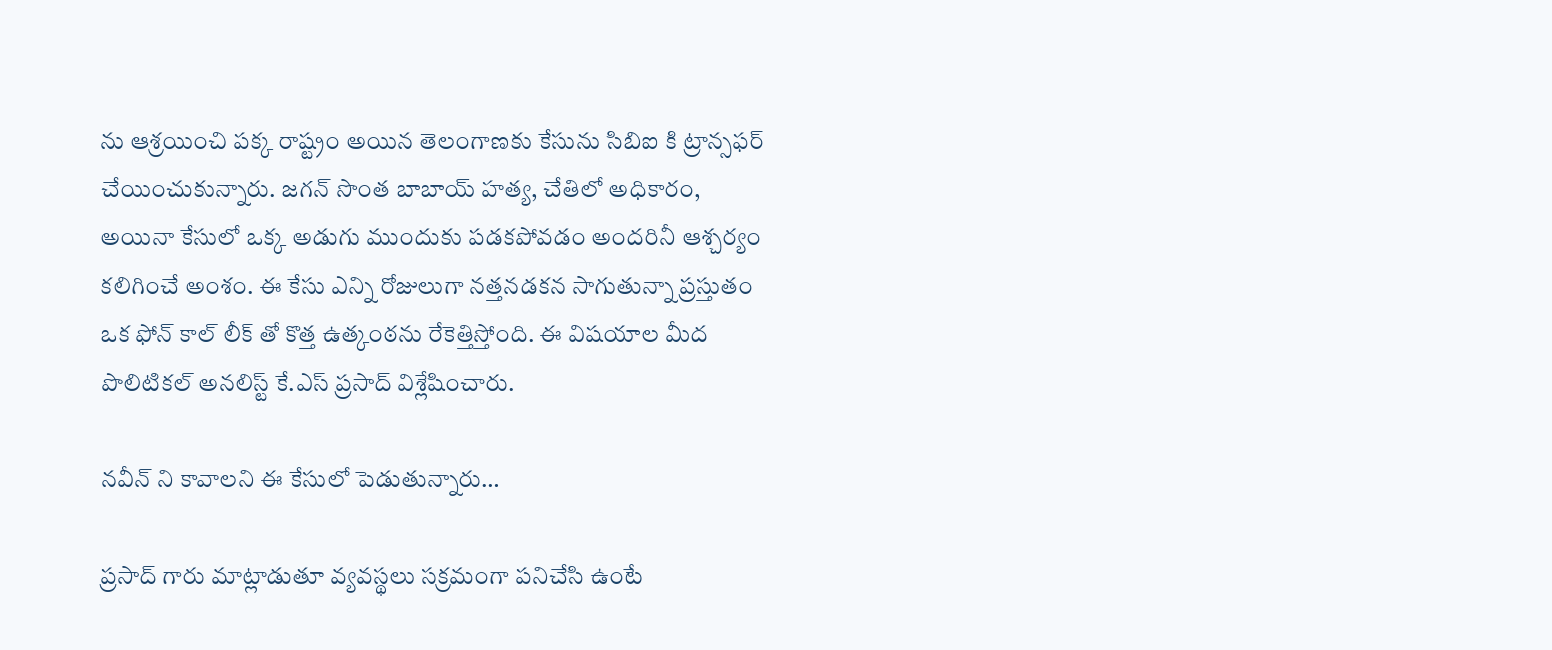ను ఆశ్రయించి పక్క రాష్ట్రం అయిన తెలంగాణకు కేసును సిబిఐ కి ట్రాన్సఫర్ చేయించుకున్నారు. జగన్ సొంత బాబాయ్ హత్య, చేతిలో అధికారం, అయినా కేసులో ఒక్క అడుగు ముందుకు పడకపోవడం అందరినీ ఆశ్చర్యం కలిగించే అంశం. ఈ కేసు ఎన్ని రోజులుగా నత్తనడకన సాగుతున్నా ప్రస్తుతం ఒక ఫోన్ కాల్ లీక్ తో కొత్త ఉత్కంఠను రేకెత్తిస్తోంది. ఈ విషయాల మీద పొలిటికల్ అనలిస్ట్ కే.ఎస్ ప్రసాద్ విశ్లేషించారు.

నవీన్ ని కావాలని ఈ కేసులో పెడుతున్నారు…

ప్రసాద్ గారు మాట్లాడుతూ వ్యవస్థలు సక్రమంగా పనిచేసి ఉంటే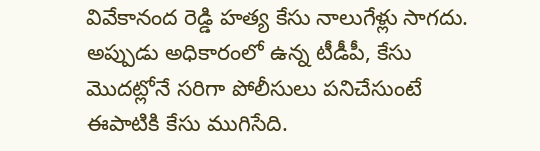వివేకానంద రెడ్డి హత్య కేసు నాలుగేళ్లు సాగదు. అప్పుడు అధికారంలో ఉన్న టీడీపీ, కేసు మొదట్లోనే సరిగా పోలీసులు పనిచేసుంటే ఈపాటికి కేసు ముగిసేది.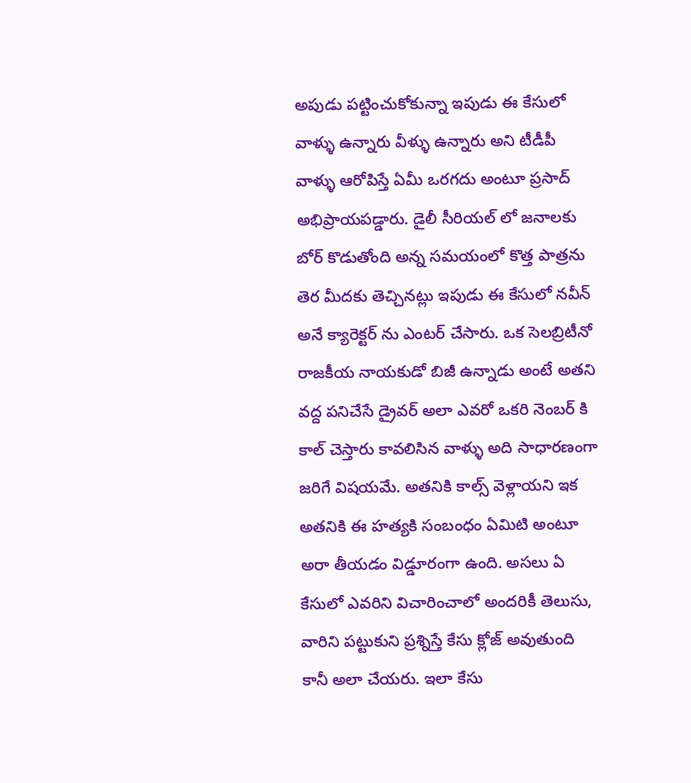అపుడు పట్టించుకోకున్నా ఇపుడు ఈ కేసులో వాళ్ళు ఉన్నారు వీళ్ళు ఉన్నారు అని టీడీపీ వాళ్ళు ఆరోపిస్తే ఏమీ ఒరగదు అంటూ ప్రసాద్ అభిప్రాయపడ్డారు. డైలీ సీరియల్ లో జనాలకు బోర్ కొడుతోంది అన్న సమయంలో కొత్త పాత్రను తెర మీదకు తెచ్చినట్లు ఇపుడు ఈ కేసులో నవీన్ అనే క్యారెక్టర్ ను ఎంటర్ చేసారు. ఒక సెలబ్రిటీనో రాజకీయ నాయకుడో బిజీ ఉన్నాడు అంటే అతని వద్ద పనిచేసే డ్రైవర్ అలా ఎవరో ఒకరి నెంబర్ కి కాల్ చెస్తారు కావలిసిన వాళ్ళు అది సాధారణంగా జరిగే విషయమే. అతనికి కాల్స్ వెళ్లాయని ఇక అతనికి ఈ హత్యకి సంబంధం ఏమిటి అంటూ అరా తీయడం విడ్డూరంగా ఉంది. అసలు ఏ కేసులో ఎవరిని విచారించాలో అందరికీ తెలుసు, వారిని పట్టుకుని ప్రశ్నిస్తే కేసు క్లోజ్ అవుతుంది కానీ అలా చేయరు. ఇలా కేసు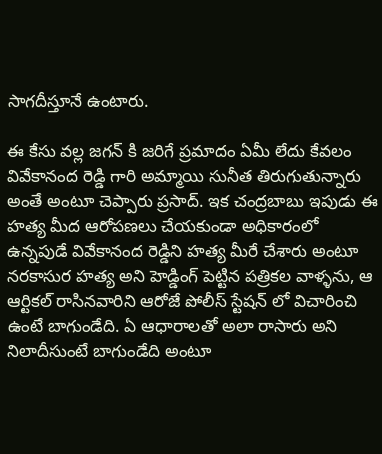సాగదీస్తూనే ఉంటారు.

ఈ కేసు వల్ల జగన్ కి జరిగే ప్రమాదం ఏమీ లేదు కేవలం వివేకానంద రెడ్డి గారి అమ్మాయి సునీత తిరుగుతున్నారు అంతే అంటూ చెప్పారు ప్రసాద్. ఇక చంద్రబాబు ఇపుడు ఈ హత్య మీద ఆరోపణలు చేయకుండా అధికారంలో ఉన్నపుడే వివేకానంద రెడ్డిని హత్య మీరే చేశారు అంటూ నరకాసుర హత్య అని హెడ్డింగ్ పెట్టిన పత్రికల వాళ్ళను, ఆ ఆర్టికల్ రాసినవారిని ఆరోజే పోలీస్ స్టేషన్ లో విచారించి ఉంటే బాగుండేది. ఏ ఆధారాలతో అలా రాసారు అని నిలాదీసుంటే బాగుండేది అంటూ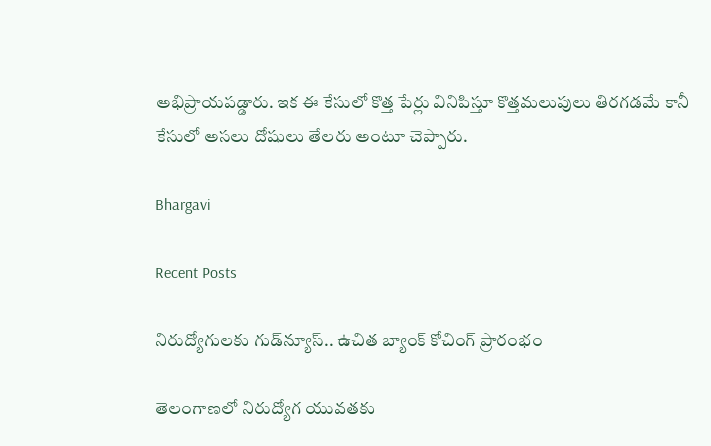అభిప్రాయపడ్డారు. ఇక ఈ కేసులో కొత్త పేర్లు వినిపిస్తూ కొత్తమలుపులు తిరగడమే కానీ కేసులో అసలు దోషులు తేలరు అంటూ చెప్పారు.

Bhargavi

Recent Posts

నిరుద్యోగులకు గుడ్‌న్యూస్.. ఉచిత బ్యాంక్ కోచింగ్ ప్రారంభం

తెలంగాణలో నిరుద్యోగ యువతకు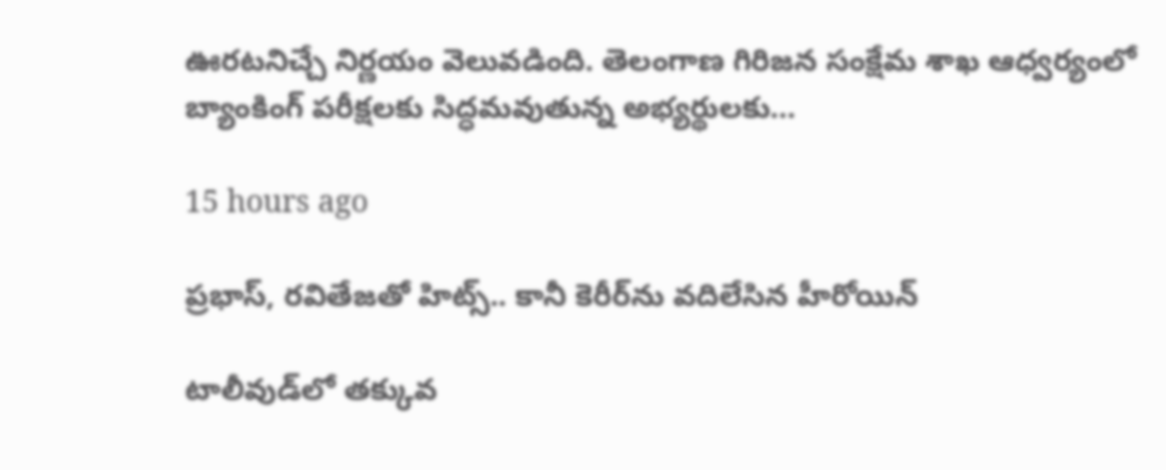ఊరటనిచ్చే నిర్ణయం వెలువడింది. తెలంగాణ గిరిజన సంక్షేమ శాఖ ఆధ్వర్యంలో బ్యాంకింగ్ పరీక్షలకు సిద్ధమవుతున్న అభ్యర్థులకు…

15 hours ago

ప్రభాస్, రవితేజతో హిట్స్.. కానీ కెరీర్‌ను వదిలేసిన హీరోయిన్

టాలీవుడ్‌లో తక్కువ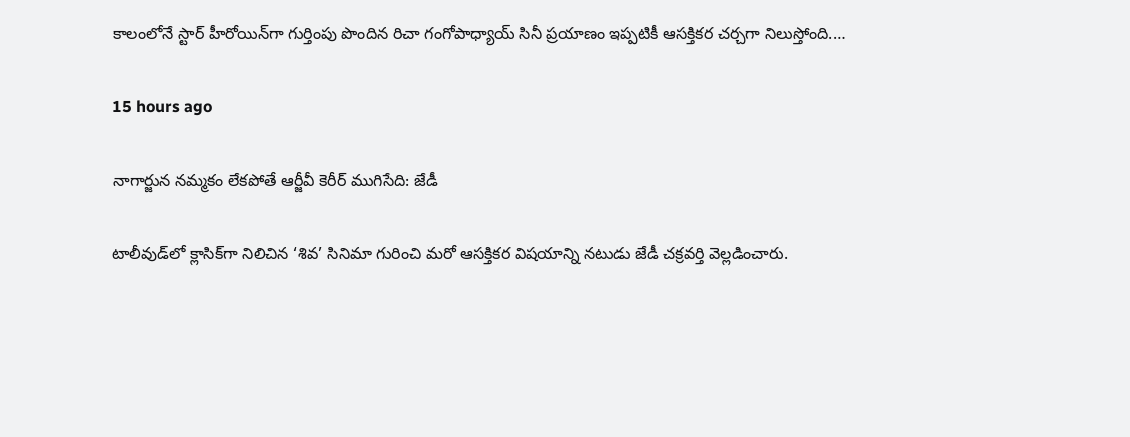కాలంలోనే స్టార్ హీరోయిన్‌గా గుర్తింపు పొందిన రిచా గంగోపాధ్యాయ్ సినీ ప్రయాణం ఇప్పటికీ ఆసక్తికర చర్చగా నిలుస్తోంది.…

15 hours ago

నాగార్జున నమ్మకం లేకపోతే ఆర్జీవీ కెరీర్ ముగిసేది: జేడీ

టాలీవుడ్‌లో క్లాసిక్‌గా నిలిచిన ‘శివ’ సినిమా గురించి మరో ఆసక్తికర విషయాన్ని నటుడు జేడీ చక్రవర్తి వెల్లడించారు.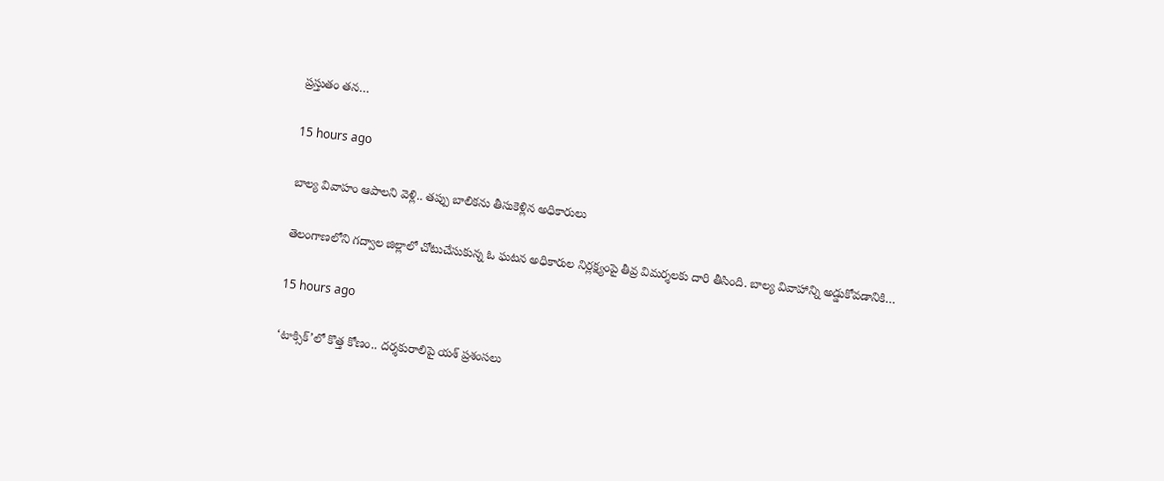ప్రస్తుతం తన…

15 hours ago

బాల్య వివాహం ఆపాలని వెళ్లి.. తప్పు బాలికను తీసుకెళ్లిన అధికారులు

తెలంగాణలోని గద్వాల జిల్లాలో చోటుచేసుకున్న ఓ ఘటన అధికారుల నిర్లక్ష్యంపై తీవ్ర విమర్శలకు దారి తీసింది. బాల్య వివాహాన్ని అడ్డుకోవడానికి…

15 hours ago

‘టాక్సిక్’లో కొత్త కోణం.. దర్శకురాలిపై యశ్ ప్రశంసలు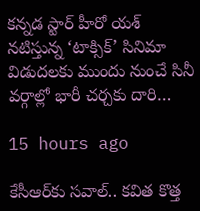కన్నడ స్టార్ హీరో యశ్ నటిస్తున్న ‘టాక్సిక్’ సినిమా విడుదలకు ముందు నుంచే సినీ వర్గాల్లో భారీ చర్చకు దారి…

15 hours ago

కేసీఆర్‌కు సవాల్.. కవిత కొత్త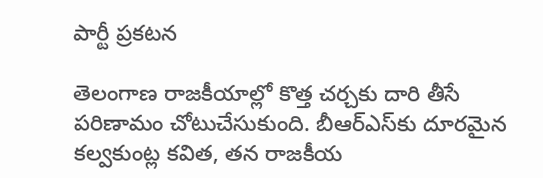పార్టీ ప్రకటన

తెలంగాణ రాజకీయాల్లో కొత్త చర్చకు దారి తీసే పరిణామం చోటుచేసుకుంది. బీఆర్ఎస్‌కు దూరమైన కల్వకుంట్ల కవిత, తన రాజకీయ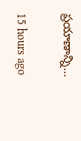ప్రయాణాన్ని…

15 hours ago